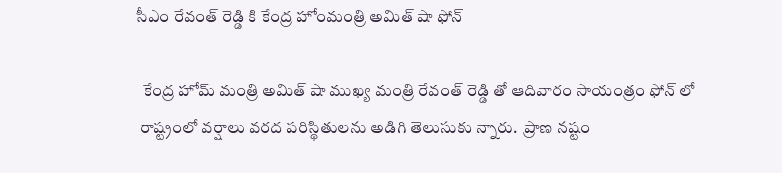సీఎం రేవంత్ రెడ్డి కి కేంద్ర హోంమంత్రి అమిత్ షా ఫోన్

  కేంద్ర హోమ్ మంత్రి అమిత్ షా ముఖ్య మంత్రి రేవంత్ రెడ్డి తో ఆదివారం సాయంత్రం ఫోన్ లో
 రాష్ట్రంలో వర్షాలు వరద పరిస్థితులను అడిగి తెలుసుకు న్నారు.  ప్రాణ నష్టం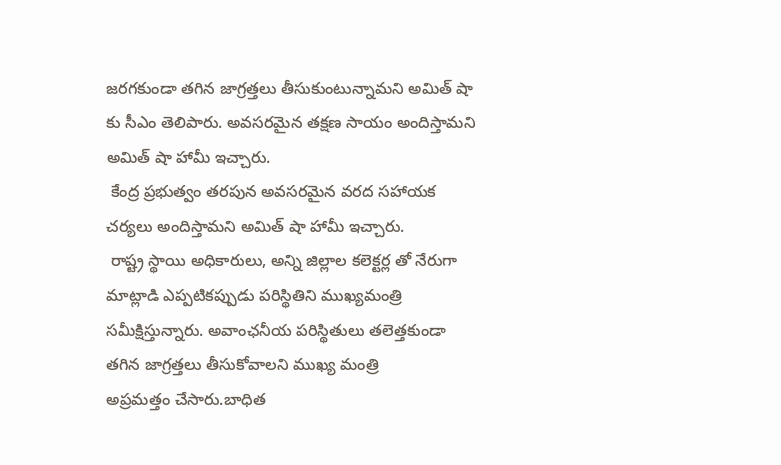జరగకుండా తగిన జాగ్రత్తలు తీసుకుంటున్నామని అమిత్ షా కు సీఎం తెలిపారు. అవసరమైన తక్షణ సాయం అందిస్తామని  అమిత్ షా హామీ ఇచ్చారు.
 కేంద్ర ప్రభుత్వం తరపున అవసరమైన వరద సహాయక చర్యలు అందిస్తామని అమిత్ షా హామీ ఇచ్చారు.
 రాష్ట్ర స్థాయి అధికారులు, అన్ని జిల్లాల కలెక్టర్ల తో నేరుగా మాట్లాడి ఎప్పటికప్పుడు పరిస్థితిని ముఖ్యమంత్రి సమీక్షిస్తున్నారు. అవాంఛనీయ పరిస్థితులు తలెత్తకుండా తగిన జాగ్రత్తలు తీసుకోవాలని ముఖ్య మంత్రి
అప్రమత్తం చేసారు.బాధిత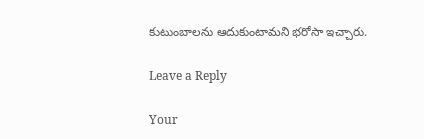కుటుంబాలను ఆదుకుంటామని భరోసా ఇచ్చారు.

Leave a Reply

Your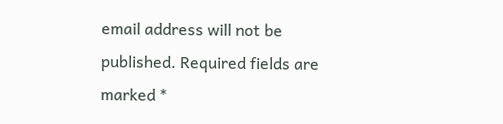email address will not be published. Required fields are marked *